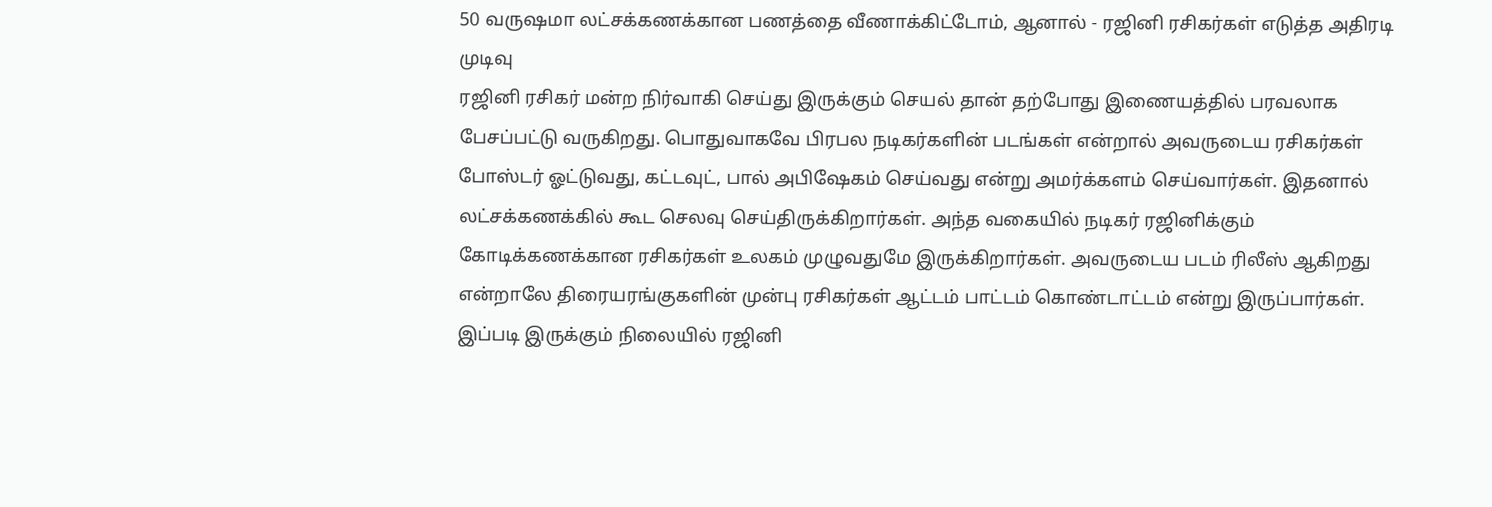50 வருஷமா லட்சக்கணக்கான பணத்தை வீணாக்கிட்டோம், ஆனால் - ரஜினி ரசிகர்கள் எடுத்த அதிரடி முடிவு
ரஜினி ரசிகர் மன்ற நிர்வாகி செய்து இருக்கும் செயல் தான் தற்போது இணையத்தில் பரவலாக பேசப்பட்டு வருகிறது. பொதுவாகவே பிரபல நடிகர்களின் படங்கள் என்றால் அவருடைய ரசிகர்கள் போஸ்டர் ஓட்டுவது, கட்டவுட், பால் அபிஷேகம் செய்வது என்று அமர்க்களம் செய்வார்கள். இதனால் லட்சக்கணக்கில் கூட செலவு செய்திருக்கிறார்கள். அந்த வகையில் நடிகர் ரஜினிக்கும் கோடிக்கணக்கான ரசிகர்கள் உலகம் முழுவதுமே இருக்கிறார்கள். அவருடைய படம் ரிலீஸ் ஆகிறது என்றாலே திரையரங்குகளின் முன்பு ரசிகர்கள் ஆட்டம் பாட்டம் கொண்டாட்டம் என்று இருப்பார்கள்.
இப்படி இருக்கும் நிலையில் ரஜினி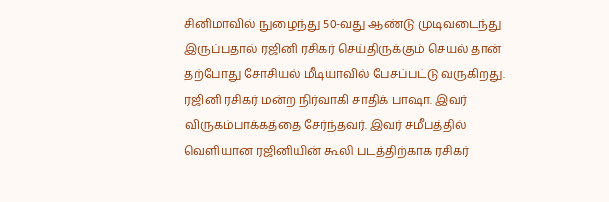சினிமாவில் நுழைந்து 50-வது ஆண்டு முடிவடைந்து இருப்பதால் ரஜினி ரசிகர் செய்திருக்கும் செயல் தான் தற்போது சோசியல் மீடியாவில் பேசப்பட்டு வருகிறது. ரஜினி ரசிகர் மன்ற நிர்வாகி சாதிக் பாஷா. இவர் விருகம்பாக்கத்தை சேர்ந்தவர். இவர் சமீபத்தில் வெளியான ரஜினியின் கூலி படத்திற்காக ரசிகர்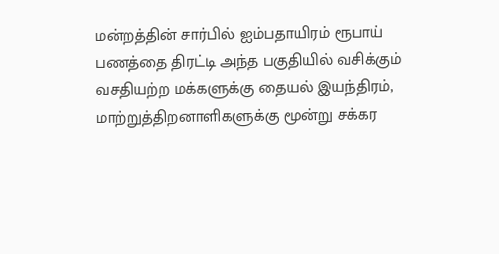மன்றத்தின் சார்பில் ஐம்பதாயிரம் ரூபாய் பணத்தை திரட்டி அந்த பகுதியில் வசிக்கும் வசதியற்ற மக்களுக்கு தையல் இயந்திரம், மாற்றுத்திறனாளிகளுக்கு மூன்று சக்கர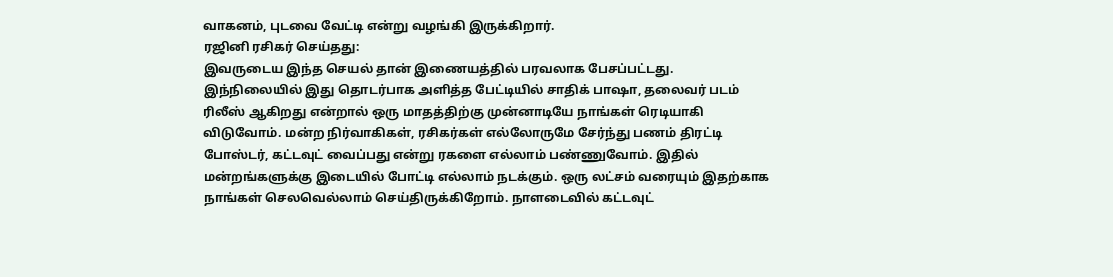வாகனம், புடவை வேட்டி என்று வழங்கி இருக்கிறார்.
ரஜினி ரசிகர் செய்தது:
இவருடைய இந்த செயல் தான் இணையத்தில் பரவலாக பேசப்பட்டது. இந்நிலையில் இது தொடர்பாக அளித்த பேட்டியில் சாதிக் பாஷா, தலைவர் படம் ரிலீஸ் ஆகிறது என்றால் ஒரு மாதத்திற்கு முன்னாடியே நாங்கள் ரெடியாகி விடுவோம். மன்ற நிர்வாகிகள், ரசிகர்கள் எல்லோருமே சேர்ந்து பணம் திரட்டி போஸ்டர், கட்டவுட் வைப்பது என்று ரகளை எல்லாம் பண்ணுவோம். இதில் மன்றங்களுக்கு இடையில் போட்டி எல்லாம் நடக்கும். ஒரு லட்சம் வரையும் இதற்காக நாங்கள் செலவெல்லாம் செய்திருக்கிறோம். நாளடைவில் கட்டவுட்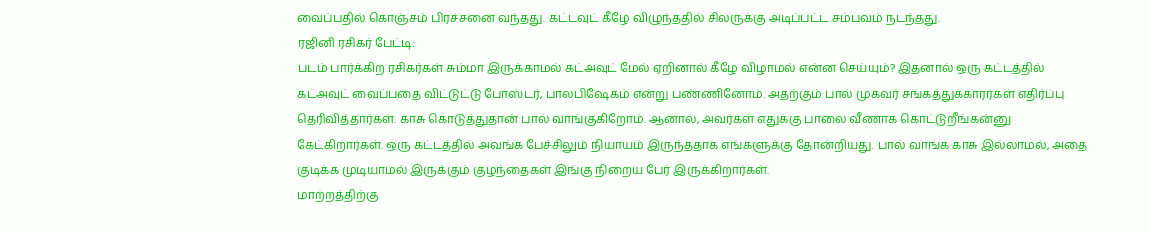வைப்பதில் கொஞ்சம் பிரச்சனை வந்தது. கட்டவுட் கீழே விழுந்ததில் சிலருக்கு அடிப்பட்ட சம்பவம் நடந்தது.
ரஜினி ரசிகர் பேட்டி:
படம் பார்க்கிற ரசிகர்கள் சும்மா இருக்காமல் கட்அவுட் மேல் ஏறினால் கீழே விழாமல் என்ன செய்யும்? இதனால் ஒரு கட்டத்தில் கட்அவுட் வைப்பதை விட்டுட்டு போஸ்டர், பாலபிஷேகம் என்று பண்ணினோம். அதற்கும் பால் முகவர் சங்கத்துக்காரர்கள் எதிர்ப்பு தெரிவித்தார்கள். காசு கொடுத்துதான் பால் வாங்குகிறோம். ஆனால், அவர்கள் எதுக்கு பாலை வீணாக கொட்டுறீங்கன்னு கேட்கிறார்கள். ஒரு கட்டத்தில் அவங்க பேச்சிலும் நியாயம் இருந்ததாக எங்களுக்கு தோன்றியது. பால் வாங்க காசு இல்லாமல், அதை குடிக்க முடியாமல் இருக்கும் குழந்தைகள் இங்கு நிறைய பேர் இருக்கிறார்கள்.
மாற்றத்திற்கு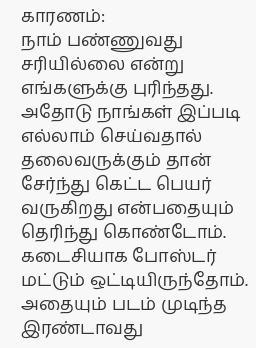காரணம்:
நாம் பண்ணுவது சரியில்லை என்று எங்களுக்கு புரிந்தது. அதோடு நாங்கள் இப்படி எல்லாம் செய்வதால் தலைவருக்கும் தான் சேர்ந்து கெட்ட பெயர் வருகிறது என்பதையும் தெரிந்து கொண்டோம். கடைசியாக போஸ்டர் மட்டும் ஒட்டியிருந்தோம். அதையும் படம் முடிந்த இரண்டாவது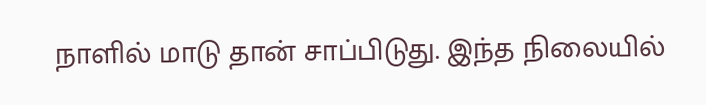நாளில் மாடு தான் சாப்பிடுது. இந்த நிலையில்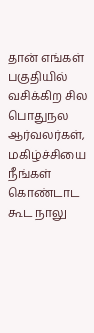தான் எங்கள் பகுதியில் வசிக்கிற சில பொதுநல ஆர்வலர்கள், மகிழ்ச்சியை நீங்கள் கொண்டாட கூட நாலு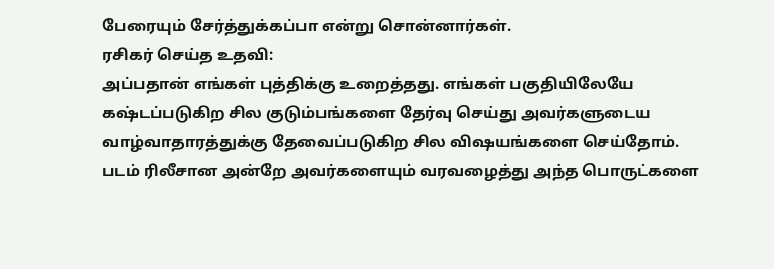பேரையும் சேர்த்துக்கப்பா என்று சொன்னார்கள்.
ரசிகர் செய்த உதவி:
அப்பதான் எங்கள் புத்திக்கு உறைத்தது. எங்கள் பகுதியிலேயே கஷ்டப்படுகிற சில குடும்பங்களை தேர்வு செய்து அவர்களுடைய வாழ்வாதாரத்துக்கு தேவைப்படுகிற சில விஷயங்களை செய்தோம். படம் ரிலீசான அன்றே அவர்களையும் வரவழைத்து அந்த பொருட்களை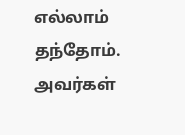எல்லாம் தந்தோம். அவர்கள்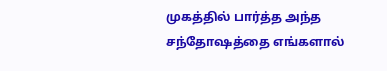முகத்தில் பார்த்த அந்த சந்தோஷத்தை எங்களால்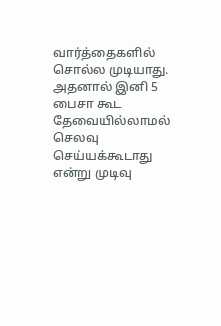வார்த்தைகளில் சொல்ல முடியாது. அதனால் இனி 5 பைசா கூட தேவையில்லாமல் செலவு செய்யக்கூடாது என்று முடிவு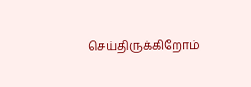செய்திருக்கிறோம்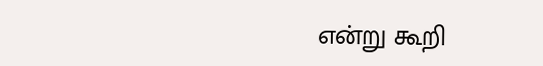என்று கூறி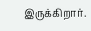இருக்கிறார்.